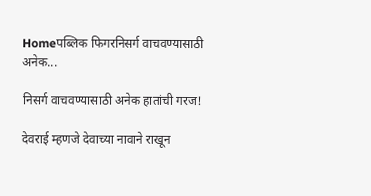Homeपब्लिक फिगरनिसर्ग वाचवण्यासाठी अनेक...

निसर्ग वाचवण्यासाठी अनेक हातांची गरज!

देवराई म्हणजे देवाच्या नावाने राखून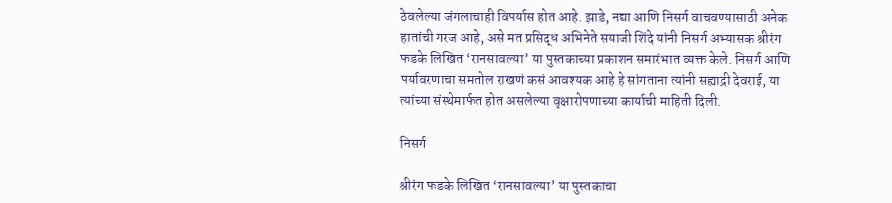ठेवलेल्या जंगलाचाही विपर्यास होत आहे. झाडे, नद्या आणि निसर्ग वाचवण्यासाठी अनेक हातांची गरज आहे, असे मत प्रसिद्ध अभिनेते सयाजी शिंदे यांनी निसर्ग अभ्यासक श्रीरंग फडके लिखित ‘रानसावल्या’ या पुस्तकाच्या प्रकाशन समारंभात व्यक्त केले. निसर्ग आणि पर्यावरणाचा समतोल राखणं कसं आवश्यक आहे हे सांगताना त्यांनी सह्याद्री देवराई, या त्यांच्या संस्थेमार्फत होत असलेल्या वृक्षारोपणाच्या कार्याची माहिती दिली.

निसर्ग

श्रीरंग फडके लिखित ‘रानसावल्या’ या पुस्तकाचा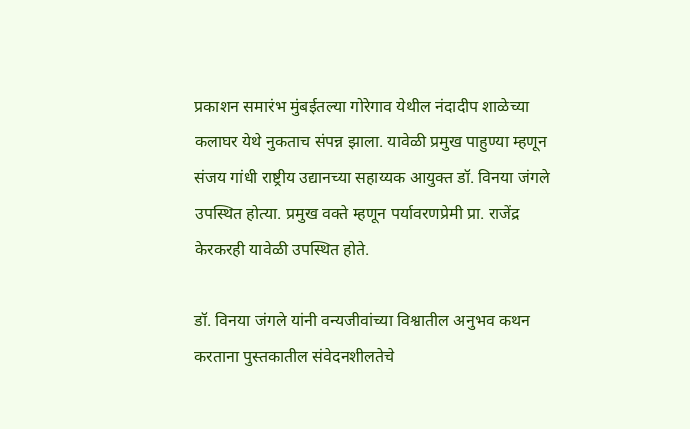प्रकाशन समारंभ मुंबईतल्या गोरेगाव येथील नंदादीप शाळेच्या कलाघर येथे नुकताच संपन्न झाला. यावेळी प्रमुख पाहुण्या म्हणून संजय गांधी राष्ट्रीय उद्यानच्या सहाय्यक आयुक्त डॉ. विनया जंगले उपस्थित होत्या. प्रमुख वक्ते म्हणून पर्यावरणप्रेमी प्रा. राजेंद्र केरकरही यावेळी उपस्थित होते.

डॉ. विनया जंगले यांनी वन्यजीवांच्या विश्वातील अनुभव कथन करताना पुस्तकातील संवेदनशीलतेचे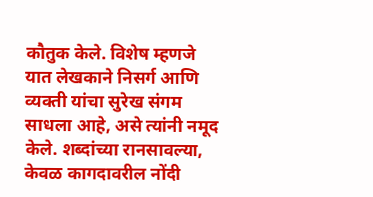कौतुक केले. विशेष म्हणजे यात लेखकाने निसर्ग आणि व्यक्ती यांचा सुरेख संगम साधला आहे, असे त्यांनी नमूद केले. शब्दांच्या रानसावल्या, केवळ कागदावरील नोंदी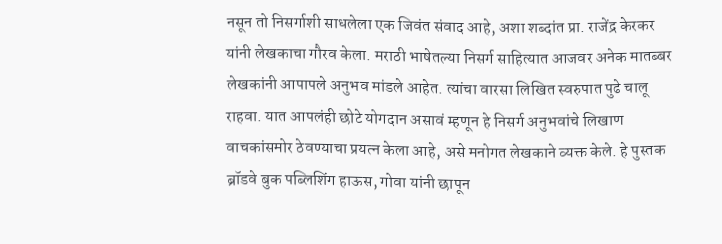नसून तो निसर्गाशी साधलेला एक जिवंत संवाद आहे, अशा शब्दांत प्रा. राजेंद्र केरकर यांनी लेखकाचा गौरव केला. मराठी भाषेतल्या निसर्ग साहित्यात आजवर अनेक मातब्बर लेखकांनी आपापले अनुभव मांडले आहेत. त्यांचा वारसा लिखित स्वरुपात पुढे चालू राहवा. यात आपलंही छोटे योगदान असावं म्हणून हे निसर्ग अनुभवांचे लिखाण वाचकांसमोर ठेवण्याचा प्रयत्न केला आहे, असे मनोगत लेखकाने व्यक्त केले. हे पुस्तक ब्रॉडवे बुक पब्लिशिंग हाऊस, गोवा यांनी छापून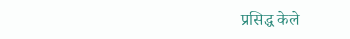प्रसिद्ध केले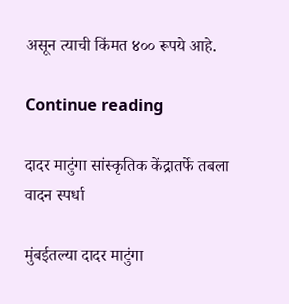असून त्याची किंमत ४०० रूपये आहे.

Continue reading

दादर माटुंगा सांस्कृतिक केंद्रातर्फे तबला वादन स्पर्धा

मुंबईतल्या दादर माटुंगा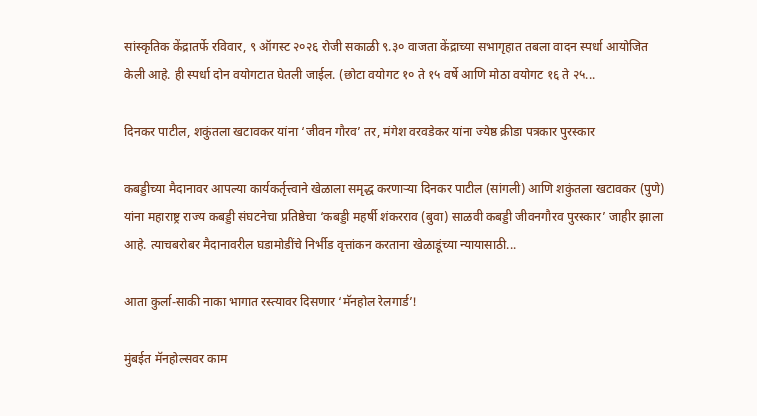सांस्कृतिक केंद्रातर्फे रविवार, ९ ऑगस्ट २०२६ रोजी सकाळी ९.३० वाजता केंद्राच्या सभागृहात तबला वादन स्पर्धा आयोजित केली आहे. ही स्पर्धा दोन वयोगटात घेतली जाईल. (छोटा वयोगट १० ते १५ वर्षे आणि मोठा वयोगट १६ ते २५...

दिनकर पाटील, शकुंतला खटावकर यांना ‘जीवन गौरव’ तर, मंगेश वरवडेकर यांना ज्येष्ठ क्रीडा पत्रकार पुरस्कार

कबड्डीच्या मैदानावर आपल्या कार्यकर्तृत्त्वाने खेळाला समृद्ध करणाऱ्या दिनकर पाटील (सांगली) आणि शकुंतला खटावकर (पुणे) यांना महाराष्ट्र राज्य कबड्डी संघटनेचा प्रतिष्ठेचा ‘कबड्डी महर्षी शंकरराव (बुवा) साळवी कबड्डी जीवनगौरव पुरस्कार’ जाहीर झाला आहे. त्याचबरोबर मैदानावरील घडामोडींचे निर्भीड वृत्तांकन करताना खेळाडूंच्या न्यायासाठी...

आता कुर्ला-साकी नाका भागात रस्त्यावर दिसणार ‘मॅनहोल रेलगार्ड’!

मुंबईत मॅनहोल्सवर काम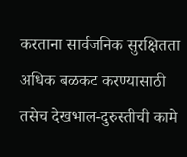करताना सार्वजनिक सुरक्षितता अधिक बळकट करण्यासाठी तसेच देखभाल-दुरुस्तीची कामे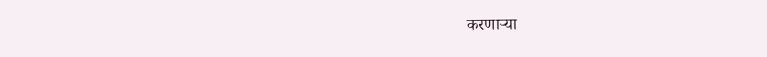करणाऱ्या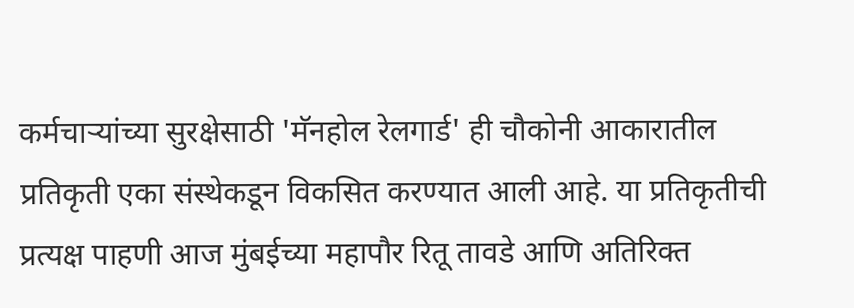कर्मचाऱ्यांच्या सुरक्षेसाठी 'मॅनहोल रेलगार्ड' ही चौकोनी आकारातील प्रतिकृती एका संस्थेकडून विकसित करण्यात आली आहे. या प्रतिकृतीची प्रत्यक्ष पाहणी आज मुंबईच्या महापौर रितू तावडे आणि अतिरिक्त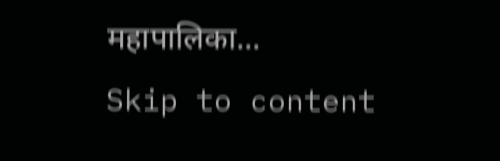महापालिका...
Skip to content